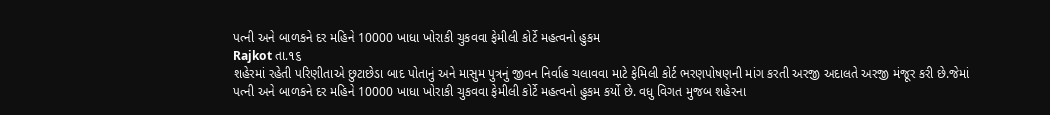પત્ની અને બાળકને દર મહિને 10000 ખાધા ખોરાકી ચુકવવા ફેમીલી કોર્ટે મહત્વનો હુકમ
Rajkot તા.૧૬
શહેરમાં રહેતી પરિણીતાએ છુટાછેડા બાદ પોતાનું અને માસુમ પુત્રનું જીવન નિર્વાહ ચલાવવા માટે ફેમિલી કોર્ટ ભરણપોષણની માંગ કરતી અરજી અદાલતે અરજી મંજૂર કરી છે.જેમાં પત્ની અને બાળકને દર મહિને 10000 ખાધા ખોરાકી ચુકવવા ફેમીલી કોર્ટે મહત્વનો હુકમ કર્યો છે. વધુ વિગત મુજબ શહેરના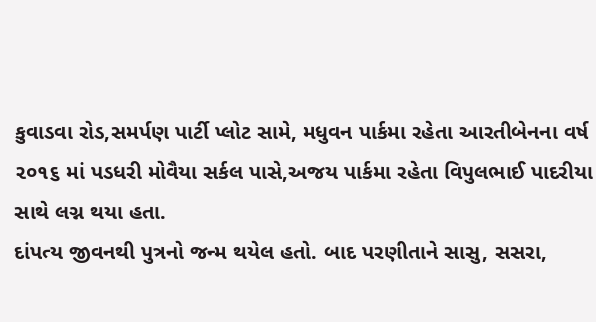કુવાડવા રોડ,સમર્પણ પાર્ટી પ્લોટ સામે, મધુવન પાર્કમા રહેતા આરતીબેનના વર્ષ ૨૦૧૬ માં પડધરી મોવૈયા સર્કલ પાસે,અજય પાર્કમા રહેતા વિપુલભાઈ પાદરીયા સાથે લગ્ન થયા હતા.
દાંપત્ય જીવનથી પુત્રનો જન્મ થયેલ હતો. બાદ પરણીતાને સાસુ, સસરા,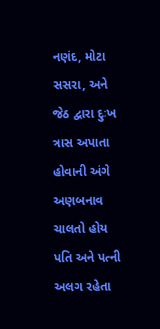નણંદ, મોટા સસરા, અને જેઠ દ્વારા દુઃખ ત્રાસ અપાતા હોવાની અંગે અણબનાવ ચાલતો હોય પતિ અને પત્ની અલગ રહેતા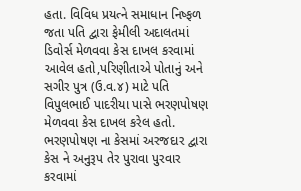હતા. વિવિધ પ્રયત્ને સમાધાન નિષ્ફળ જતા પતિ દ્વારા ફેમીલી અદાલતમાં ડિવોર્સ મેળવવા કેસ દાખલ કરવામાં આવેલ હતો,પરિણીતાએ પોતાનું અને સગીર પુત્ર (ઉ.વ.૪) માટે પતિ વિપુલભાઈ પાદરીયા પાસે ભરણપોષણ મેળવવા કેસ દાખલ કરેલ હતો. ભરણપોષણ ના કેસમાં અરજદાર દ્વારા કેસ ને અનુરૂપ તેર પુરાવા પુરવાર કરવામાં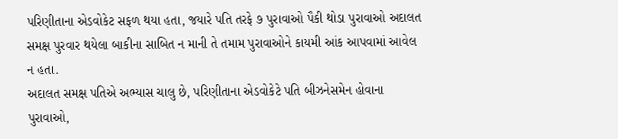પરિણીતાના એડવોકેટ સફળ થયા હતા, જયારે પતિ તરફે ૭ પુરાવાઓ પૈકી થોડા પુરાવાઓ અદાલત સમક્ષ પુરવાર થયેલા બાકીના સાબિત ન માની તે તમામ પુરાવાઓને કાયમી આંક આપવામાં આવેલ ન હતા.
અદાલત સમક્ષ પતિએ અભ્યાસ ચાલુ છે, પરિણીતાના એડવોકેટે પતિ બીઝનેસમેન હોવાના પુરાવાઓ,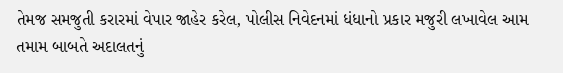તેમજ સમજુતી કરારમાં વેપાર જાહેર કરેલ, પોલીસ નિવેદનમાં ધંધાનો પ્રકાર મજુરી લખાવેલ આમ તમામ બાબતે અદાલતનું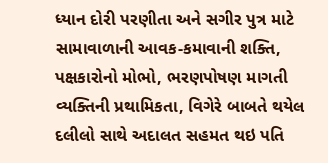ધ્યાન દોરી પરણીતા અને સગીર પુત્ર માટે સામાવાળાની આવક-કમાવાની શક્તિ, પક્ષકારોનો મોભો, ભરણપોષણ માગતી વ્યક્તિની પ્રથામિકતા, વિગેરે બાબતે થયેલ દલીલો સાથે અદાલત સહમત થઇ પતિ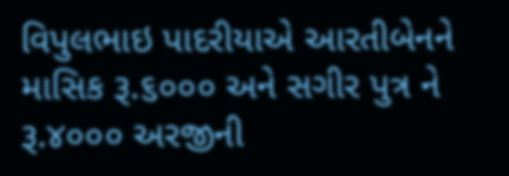વિપુલભાઇ પાદરીયાએ આરતીબેનને માસિક રૂ.૬૦૦૦ અને સગીર પુત્ર ને રૂ.૪૦૦૦ અરજીની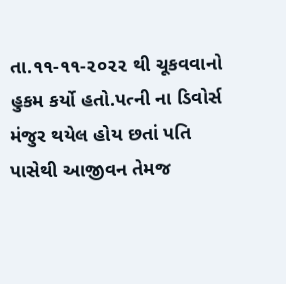તા.૧૧-૧૧-૨૦૨૨ થી ચૂકવવાનો હુકમ કર્યો હતો.પત્ની ના ડિવોર્સ મંજુર થયેલ હોય છતાં પતિ પાસેથી આજીવન તેમજ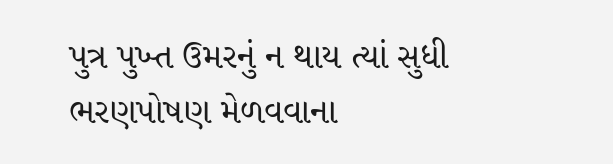પુત્ર પુખ્ત ઉમરનું ન થાય ત્યાં સુધી ભરણપોષણ મેળવવાના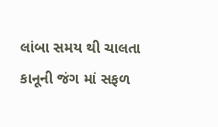લાંબા સમય થી ચાલતા કાનૂની જંગ માં સફળ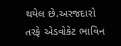થયેલ છે.અરજદારો તરફે એડવોકેટ ભાવિન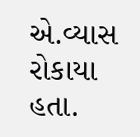એ.વ્યાસ રોકાયા હતા.